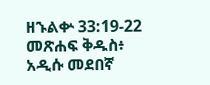ዘኁልቍ 33:19-22 መጽሐፍ ቅዱስ፥ አዲሱ መደበኛ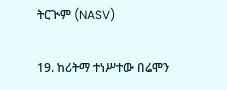ትርጒም (NASV)

19. ከሪትማ ተነሥተው በሬሞን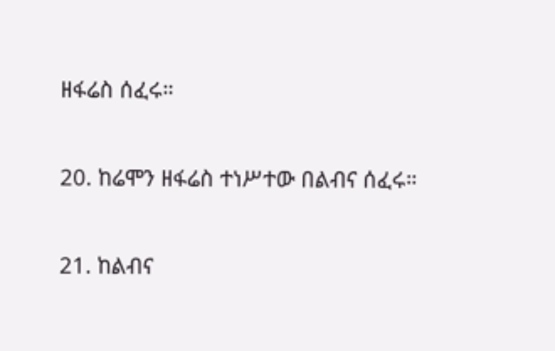ዘፋሬስ ሰፈሩ።

20. ከሬሞን ዘፋሬስ ተነሥተው በልብና ሰፈሩ።

21. ከልብና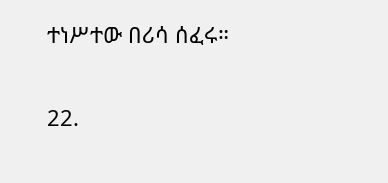ተነሥተው በሪሳ ሰፈሩ።

22.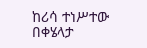ከሪሳ ተነሥተው በቀሄላታ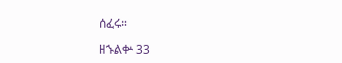ሰፈሩ።

ዘኁልቍ 33